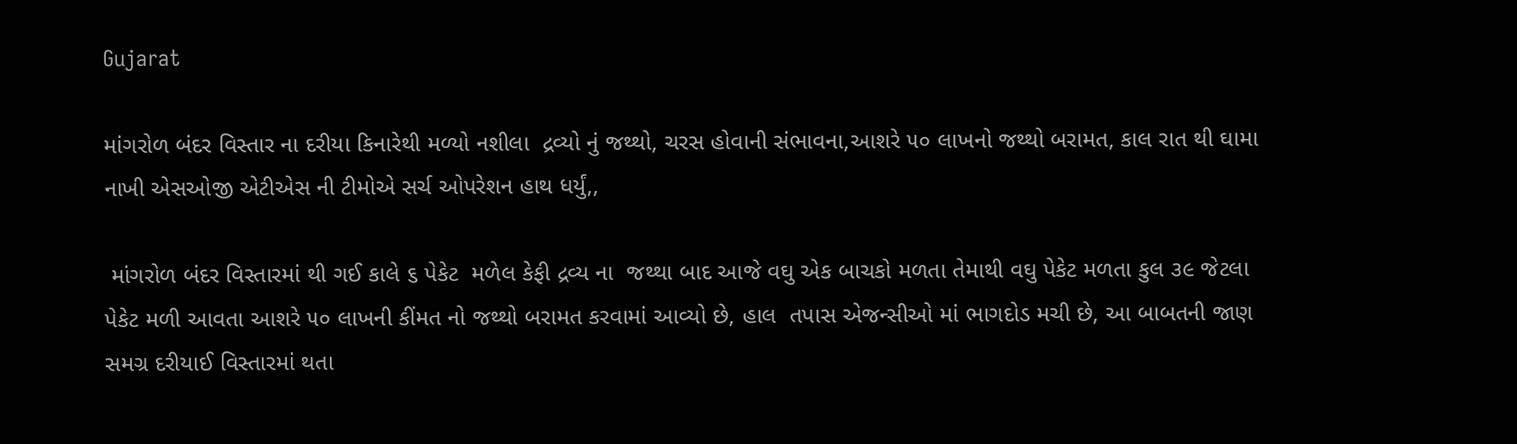Gujarat

માંગરોળ બંદર વિસ્તાર ના દરીયા કિનારેથી મળ્યો નશીલા  દ્રવ્યો નું જથ્થો, ચરસ હોવાની સંભાવના,આશરે ૫૦ લાખનો જથ્થો બરામત, કાલ રાત થી ઘામા નાખી એસઓજી એટીએસ ની ટીમોએ સર્ચ ઓપરેશન હાથ ધર્યું,,

 માંગરોળ બંદર વિસ્તારમાં થી ગઈ કાલે ૬ પેકેટ  મળેલ કેફી દ્રવ્ય ના  જથ્થા બાદ આજે વઘુ એક બાચકો મળતા તેમાથી વઘુ પેકેટ મળતા કુલ ૩૯ જેટલા પેકેટ મળી આવતા આશરે ૫૦ લાખની કીંમત નો જથ્થો બરામત કરવામાં આવ્યો છે, હાલ  તપાસ એજન્સીઓ માં ભાગદોડ મચી છે, આ બાબતની જાણ સમગ્ર દરીયાઈ વિસ્તારમાં થતા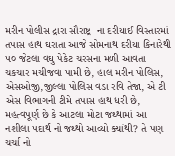મરીન પોલીસ દ્રારા સૌરાષ્ટ્ર  ના દરીયાઈ વિસ્તારમાં તપાસ હાથ ઘરાતા આજે સોમનાથ દરીયા કિનારેથી ૫૦ જેટલા વઘુ પેકેટ ચરસના મળી આવતા ચકચાર મચીજવા પામી છે, હાલ મરીન પોલિસ,
એસઓજી,જીલ્લા પોલિસ વડા રવિ તેજા, એ ટી એસ વિભાગની ટીમે તપાસ હાથ ધરી છે, મહત્વપૂર્ણ છે કે આટલા મોટા જથ્થામાં આ નશીલા ૫દાર્થ નો જથ્થો આવ્યો ક્યાંથી? તે પણ ચર્ચા નો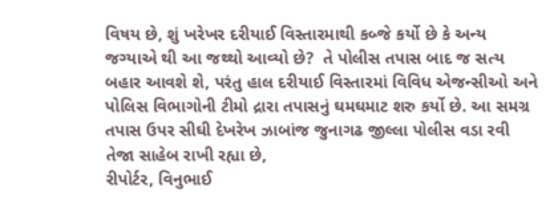વિષય છે, શું ખરેખર દરીયાઈ વિસ્તારમાથી કબ્જે કર્યો છે કે અન્ય જગ્યાએ થી આ જથ્થો આવ્યો છે?  તે પોલીસ તપાસ બાદ જ સત્ય બહાર આવશે શે, પરંતુ હાલ દરીયાઈ વિસ્તારમાં વિવિધ એજન્સીઓ અને  પોલિસ વિભાગોની ટીમો દ્રારા તપાસનું ઘમઘમાટ શરુ કર્યો છે. આ સમગ્ર તપાસ ઉપર સીઘી દેખરેખ ઝાબાંજ જુનાગઢ જીલ્લા પોલીસ વડા રવી તેજા સાહેબ રાખી રહ્યા છે,
રીપોર્ટર, વિનુભાઈ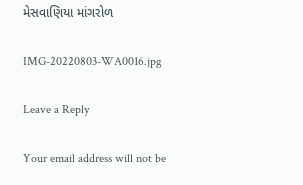મેસવાણિયા માંગરોળ

IMG-20220803-WA0016.jpg

Leave a Reply

Your email address will not be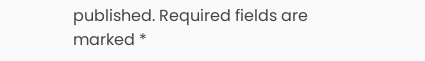published. Required fields are marked *